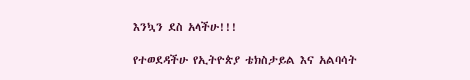እንኳን ደስ አላችሁ!!!

የተወደዳችሁ የኢትዮጵያ ቴክስታይል እና አልባሳት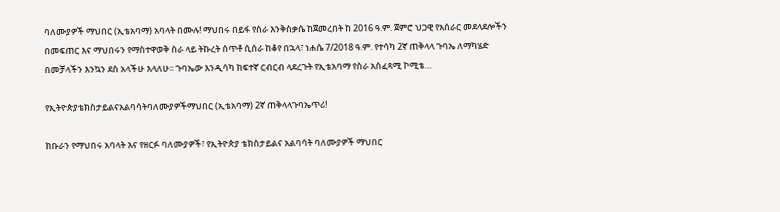ባለሙያዎች ማህበር (ኢቴአባማ) አባላት በሙሉ! ማህበሩ በይፋ የስራ እንቅስቃሴ ከጀመረበት ከ 2016 ዓ.ም. ጀምሮ ህጋዊ የአሰራር መደላደሎችን በመፍጠር እና ማህበሩን የማስተዋወቅ ስራ ላይ ትኩረት ሰጥቶ ሲሰራ ከቆየ በኋላ፣ ነሐሴ 7/2018 ዓ.ም. የተሳካ 2ኛ ጠቅላላ ጉባኤ ለማካሄድ በመቻላችን እንኳን ደስ አላችሁ እላለሁ፡፡ ጉባኤው እንዲሳካ ከፍተኛ ርብርብ ላደረጉት የኢቴአባማ የስራ አስፈጻሚ ኮሚቴ…

የኢትዮጵያቴክስታይልናአልባሳትባለሙያዎችማህበር (ኢቴአባማ) 2ኛ ጠቅላላጉባኤጥሪ!

ክቡራን የማህበሩ አባላት እና የዘርፉ ባለሙያዎች፣ የኢትዮጵያ ቴክስታይልና አልባሳት ባለሙያዎች ማህበር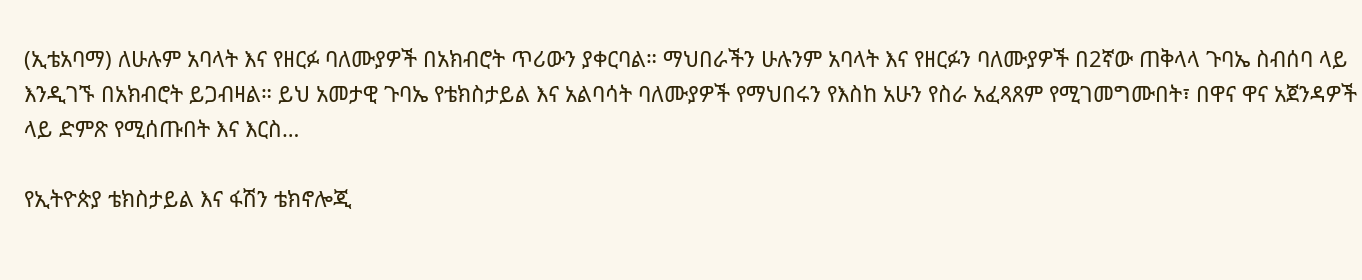(ኢቴአባማ) ለሁሉም አባላት እና የዘርፉ ባለሙያዎች በአክብሮት ጥሪውን ያቀርባል። ማህበራችን ሁሉንም አባላት እና የዘርፉን ባለሙያዎች በ2ኛው ጠቅላላ ጉባኤ ስብሰባ ላይ እንዲገኙ በአክብሮት ይጋብዛል። ይህ አመታዊ ጉባኤ የቴክስታይል እና አልባሳት ባለሙያዎች የማህበሩን የእስከ አሁን የስራ አፈጻጸም የሚገመግሙበት፣ በዋና ዋና አጀንዳዎች ላይ ድምጽ የሚሰጡበት እና እርስ…

የኢትዮጵያ ቴክስታይል እና ፋሽን ቴክኖሎጂ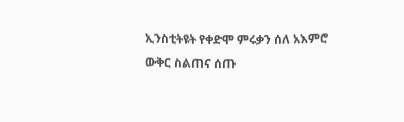ኢንስቲትዩት የቀድሞ ምሩቃን ሰለ አእምሮ ውቅር ስልጠና ሰጡ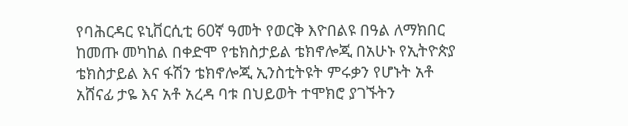የባሕርዳር ዩኒቨርሲቲ 60ኛ ዓመት የወርቅ እዮበልዩ በዓል ለማክበር ከመጡ መካከል በቀድሞ የቴክስታይል ቴክኖሎጂ በአሁኑ የኢትዮጵያ ቴክስታይል እና ፋሽን ቴክኖሎጂ ኢንስቲትዩት ምሩቃን የሆኑት አቶ አሸናፊ ታዬ እና አቶ አረዳ ባቱ በህይወት ተሞክሮ ያገኙትን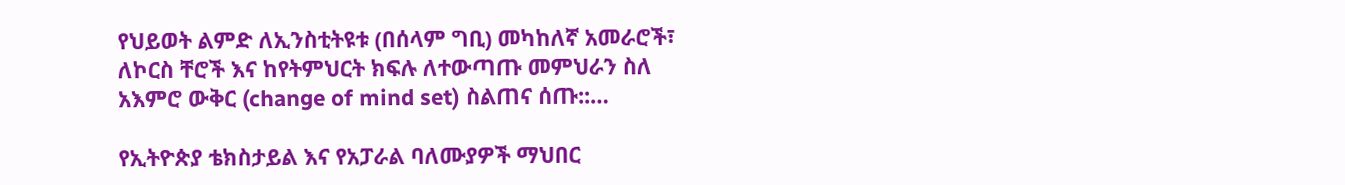የህይወት ልምድ ለኢንስቲትዩቱ (በሰላም ግቢ) መካከለኛ አመራሮች፣ ለኮርስ ቸሮች እና ከየትምህርት ክፍሉ ለተውጣጡ መምህራን ስለ አእምሮ ውቅር (change of mind set) ስልጠና ሰጡ::…

የኢትዮጵያ ቴክስታይል እና የአፓራል ባለሙያዎች ማህበር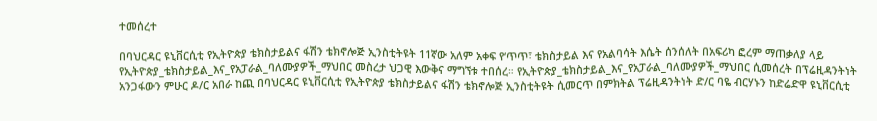ተመሰረተ

በባህርዳር ዩኒቨርሲቲ የኢትዮጵያ ቴክስታይልና ፋሽን ቴክኖሎጅ ኢንስቲትዩት 11ኛው አለም አቀፍ የ‘ጥጥ፣ ቴክስታይል እና የአልባሳት እሴት ሰንሰለት በአፍሪካ ፎረም ማጠቃለያ ላይ የኢትዮጵያ_ቴክስታይል_እና_የአፓራል_ባለሙያዎች_ማህበር መስረታ ህጋዊ እውቅና ማግኘቱ ተበሰረ። የኢትዮጵያ_ቴክስታይል_እና_የአፓራል_ባለሙያዎች_ማህበር ሲመሰረት በፕሬዚዳንትነት አንጋፋውን ምሁር ዶ/ር አበራ ከጪ በባህርዳር ዩኒቨርሲቲ የኢትዮጵያ ቴክስታይልና ፋሽን ቴክኖሎጅ ኢንስቲትዩት ሲመርጥ በምክትል ፕሬዚዳንትነት ድ/ር ባዬ ብርሃኑን ከድሬድዋ ዩኒቨርሲቲ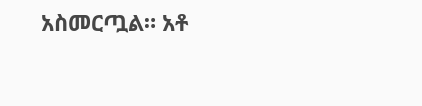አስመርጧል። አቶ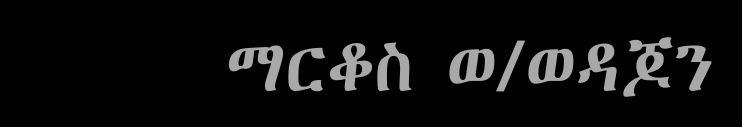ማርቆስ ወ/ወዳጆን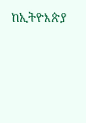ከኢትዮእጵያ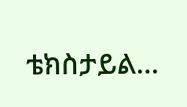ቴክስታይል…